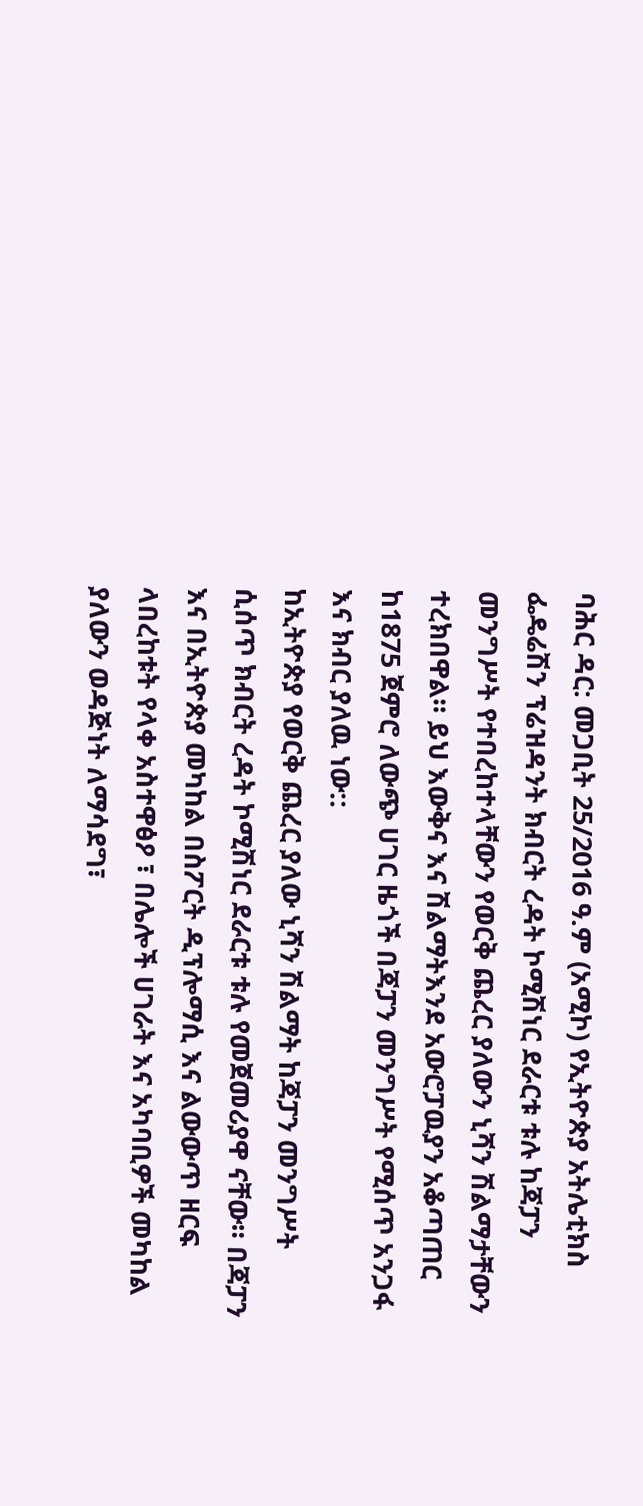ባሕር ዳር: መጋቢት 25/2016 ዓ.ም (አሚኮ) የኢትዮጵያ አትሌቲክስ ፌዴሬሽን ፕሬዝዳንት ክብርት ረዳት ኮሚሽነር ደራርቱ ቱሉ ከጃፓን መንግሥት የተበረከተላቸውን የወርቅ ጨረር ያለውን ኒሻን ሽልማታቸውን ተረክበዋል። ይህ እውቅና እና ሽልማትእንደ አውሮፓዉያን አቆጣጠር ከ1875 ጀምሮ ለውጭ ሀገር ዜጎች በጃፓን መንግሥት የሚሰጥ አንጋፋ እና ክብር ያለዉ ነው::
ከኢትዮጵያ የወርቅ ጨረር ያለው ኒሻን ሽልማት ከጃፓን መንግሥት ሲሰጥ ክብርት ረዳት ኮሚሽነር ደራርቱ ቱሉ የመጀመሪያዋ ናቸው። በጃፓን እና በኢትዮጵያ መካከል በስፖርት ዲፕሎማሲ እና ልውውጥ ዘርፍ ላበረከቱት የላቀ አስተዋፅዖ ፣ በሌሎች ሀገራት እና አካባቢዎች መካከል ያለውን ወዳጅነት ለማሳደግ፣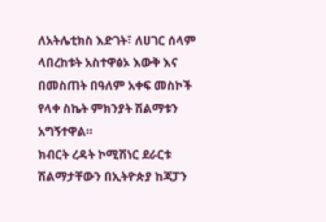ለአትሌቲክስ እድገት፣ ለሀገር ሰላም ላበረከቱት አስተዋፅኦ እውቅ እና በመስጠት በዓለም አቀፍ መስኮች የላቀ ስኬት ምክንያት ሽልማቱን አግኝተዋል።
ክብርት ረዳት ኮሚሽነር ደራርቱ ሽልማታቸውን በኢትዮጵያ ከጃፓን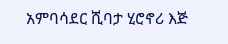አምባሳደር ሺባታ ሂሮኖሪ እጅ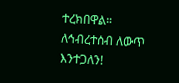ተረክበዋል።
ለኅብረተሰብ ለውጥ እንተጋለን!